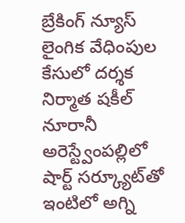బ్రేకింగ్ న్యూస్
లైంగిక వేధింపుల కేసులో దర్శక నిర్మాత షకీల్ నూరానీ అరెస్ట్వేంపల్లిలో షార్ట్ సర్క్యూట్‌తో ఇంటిలో అగ్ని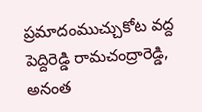ప్రమాదంముచ్చుకోట వద్ద పెద్దిరెడ్డి రామచంద్రారెడ్డి, అనంత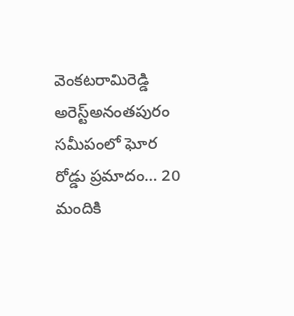వెంకటరామిరెడ్డి అరెస్ట్‌అనంతపురం సమీపంలో ఘోర రోడ్డు ప్రమాదం… 20 మందికి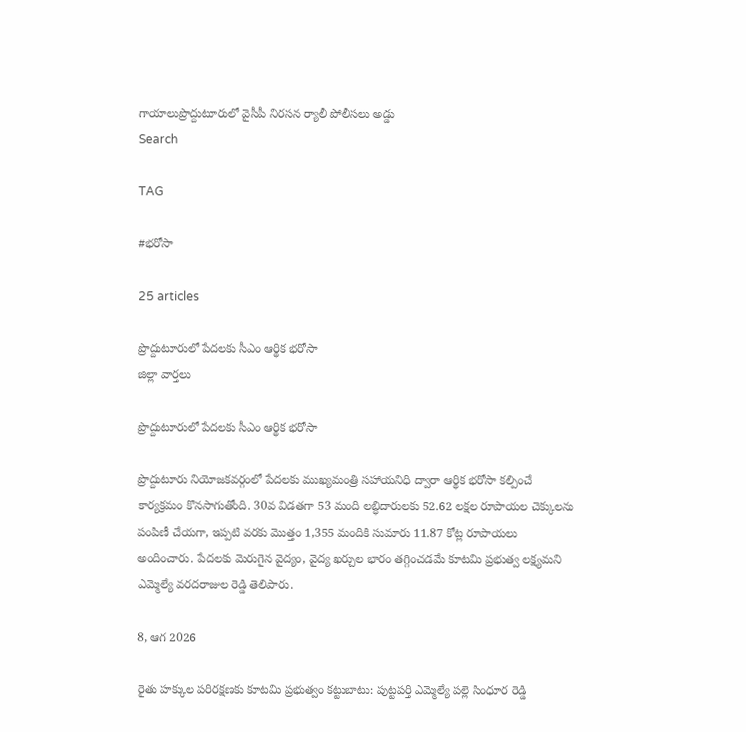గాయాలుప్రొద్దుటూరులో వైసీపీ నిరసన ర్యాలీ పోలీసలు అడ్డు
Search

TAG

#భరోసా

25 articles

ప్రొద్దుటూరులో పేదలకు సీఎం ఆర్థిక భరోసా
జిల్లా వార్తలు

ప్రొద్దుటూరులో పేదలకు సీఎం ఆర్థిక భరోసా

ప్రొద్దుటూరు నియోజకవర్గంలో పేదలకు ముఖ్యమంత్రి సహాయనిధి ద్వారా ఆర్థిక భరోసా కల్పించే కార్యక్రమం కొనసాగుతోంది. 30వ విడతగా 53 మంది లబ్ధిదారులకు 52.62 లక్షల రూపాయల చెక్కులను పంపిణీ చేయగా, ఇప్పటి వరకు మొత్తం 1,355 మందికి సుమారు 11.87 కోట్ల రూపాయలు అందించారు. పేదలకు మెరుగైన వైద్యం, వైద్య ఖర్చుల భారం తగ్గించడమే కూటమి ప్రభుత్వ లక్ష్యమని ఎమ్మెల్యే వరదరాజుల రెడ్డి తెలిపారు.

8, ఆగ 2026

రైతు హక్కుల పరిరక్షణకు కూటమి ప్రభుత్వం కట్టుబాటు: పుట్టపర్తి ఎమ్మెల్యే పల్లె సింధూర రెడ్డి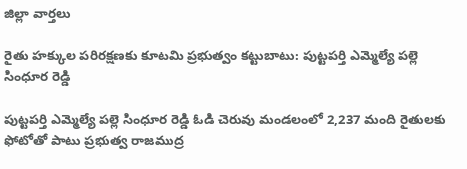జిల్లా వార్తలు

రైతు హక్కుల పరిరక్షణకు కూటమి ప్రభుత్వం కట్టుబాటు: పుట్టపర్తి ఎమ్మెల్యే పల్లె సింధూర రెడ్డి

పుట్టపర్తి ఎమ్మెల్యే పల్లె సింధూర రెడ్డి ఓడి చెరువు మండలంలో 2,237 మంది రైతులకు ఫోటోతో పాటు ప్రభుత్వ రాజముద్ర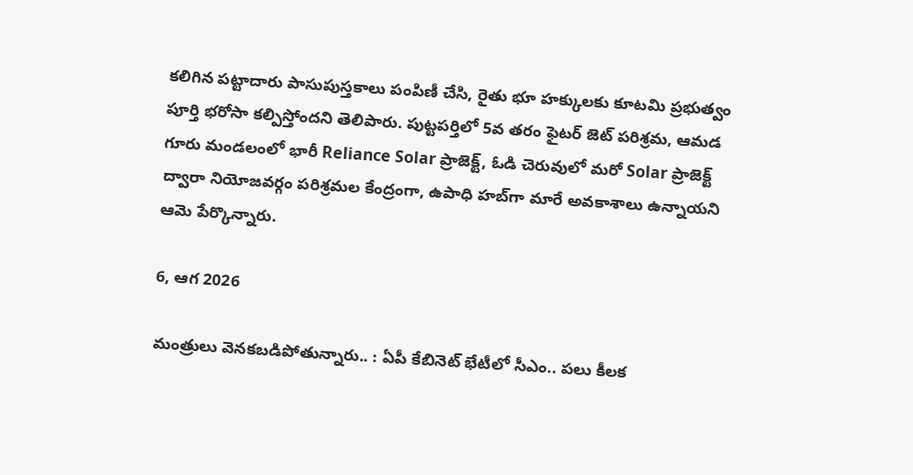కలిగిన పట్టాదారు పాసుపుస్తకాలు పంపిణీ చేసి, రైతు భూ హక్కులకు కూటమి ప్రభుత్వం పూర్తి భరోసా కల్పిస్తోందని తెలిపారు. పుట్టపర్తిలో 5వ తరం ఫైటర్ జెట్ పరిశ్రమ, ఆమడ గూరు మండలంలో భారీ Reliance Solar ప్రాజెక్ట్, ఓడి చెరువులో మరో Solar ప్రాజెక్ట్ ద్వారా నియోజవర్గం పరిశ్రమల కేంద్రంగా, ఉపాధి హబ్‌గా మారే అవకాశాలు ఉన్నాయని ఆమె పేర్కొన్నారు.

6, ఆగ 2026

మంత్రులు వెనకబడిపోతున్నారు.. : ఏపీ కేబినెట్‌ భేటీలో సీఎం.. పలు కీలక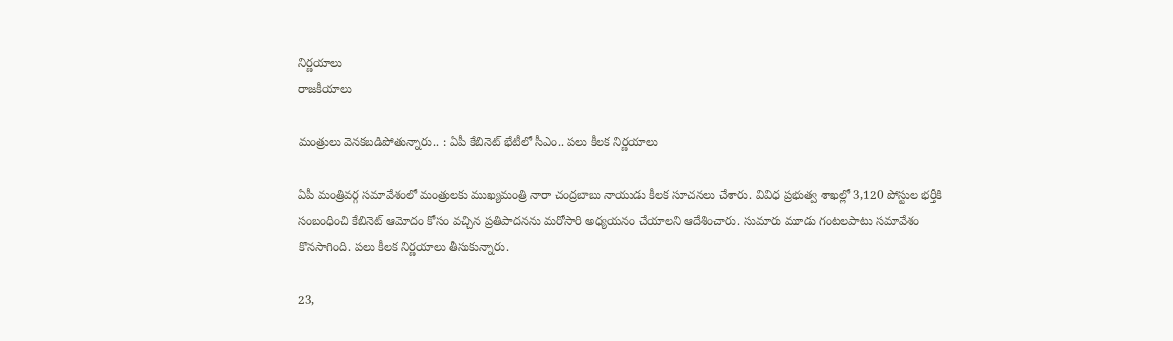నిర్ణయాలు
రాజకీయాలు

మంత్రులు వెనకబడిపోతున్నారు.. : ఏపీ కేబినెట్‌ భేటీలో సీఎం.. పలు కీలక నిర్ణయాలు

ఏపీ మంత్రివర్గ సమావేశంలో మంత్రులకు ముఖ్యమంత్రి నారా చంద్రబాబు నాయుడు కీలక సూచనలు చేశారు. వివిధ ప్రభుత్వ శాఖల్లో 3,120 పోస్టుల భర్తీకి సంబంధించి కేబినెట్ ఆమోదం కోసం వచ్చిన ప్రతిపాదనను మరోసారి అధ్యయనం చేయాలని ఆదేశించారు. సుమారు మూడు గంటలపాటు సమావేశం కొనసాగింది. పలు కీలక నిర్ణయాలు తీసుకున్నారు.

23,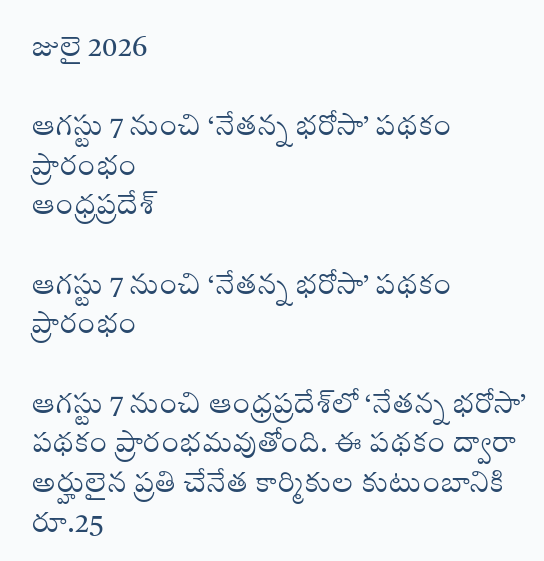జులై 2026

ఆగస్టు 7 నుంచి ‘నేతన్న భరోసా’ పథకం ప్రారంభం
ఆంధ్రప్రదేశ్

ఆగస్టు 7 నుంచి ‘నేతన్న భరోసా’ పథకం ప్రారంభం

ఆగస్టు 7 నుంచి ఆంధ్రప్రదేశ్‌లో ‘నేతన్న భరోసా’ పథకం ప్రారంభమవుతోంది. ఈ పథకం ద్వారా అర్హులైన ప్రతి చేనేత కార్మికుల కుటుంబానికి రూ.25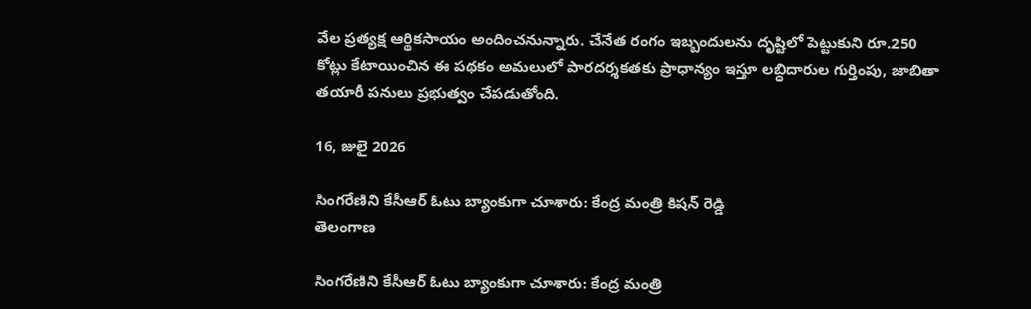వేల ప్రత్యక్ష ఆర్థికసాయం అందించనున్నారు. చేనేత రంగం ఇబ్బందులను దృష్టిలో పెట్టుకుని రూ.250 కోట్లు కేటాయించిన ఈ పథకం అమలులో పారదర్శకతకు ప్రాధాన్యం ఇస్తూ లబ్ధిదారుల గుర్తింపు, జాబితా తయారీ పనులు ప్రభుత్వం చేపడుతోంది.

16, జులై 2026

సింగరేణిని కేసీఆర్ ఓటు బ్యాంకుగా చూశారు: కేంద్ర మంత్రి కిషన్ రెడ్డి
తెలంగాణ

సింగరేణిని కేసీఆర్ ఓటు బ్యాంకుగా చూశారు: కేంద్ర మంత్రి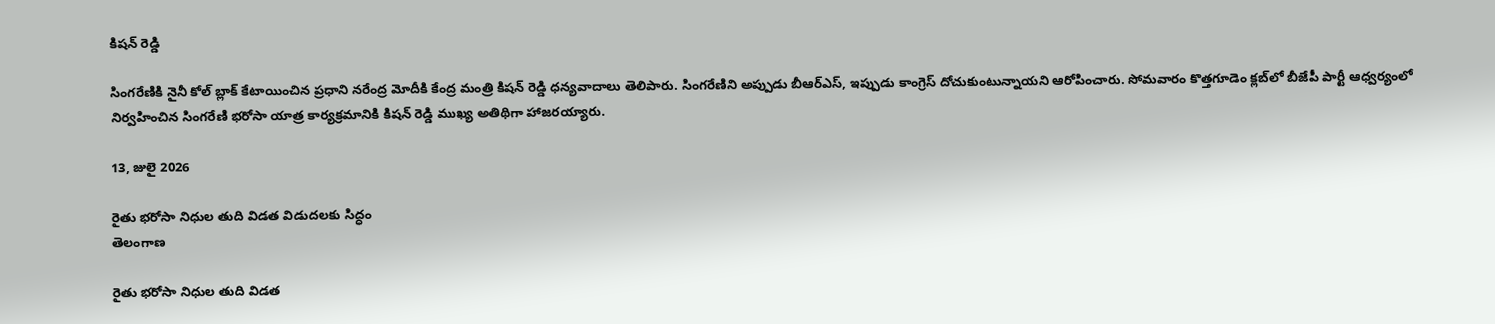కిషన్ రెడ్డి

సింగరేణికి నైనీ కోల్ బ్లాక్ కేటాయించిన ప్రధాని నరేంద్ర మోదీకి కేంద్ర మంత్రి కిషన్ రెడ్డి ధన్యవాదాలు తెలిపారు. సింగరేణిని అప్పుడు బీఆర్‌ఎస్, ఇప్పుడు కాంగ్రెస్ దోచుకుంటున్నాయని ఆరోపించారు. సోమవారం కొత్తగూడెం క్లబ్‌లో బీజేపీ పార్టీ ఆధ్వర్యంలో నిర్వహించిన సింగరేణి భరోసా యాత్ర కార్యక్రమానికి కిషన్ రెడ్డి ముఖ్య అతిథిగా హాజరయ్యారు.

13, జులై 2026

రైతు భరోసా నిధుల తుది విడత విడుదలకు సిద్ధం
తెలంగాణ

రైతు భరోసా నిధుల తుది విడత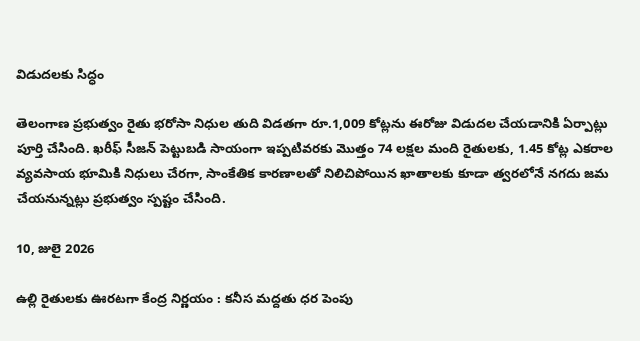విడుదలకు సిద్ధం

తెలంగాణ ప్రభుత్వం రైతు భరోసా నిధుల తుది విడతగా రూ.1,009 కోట్లను ఈరోజు విడుదల చేయడానికి ఏర్పాట్లు పూర్తి చేసింది. ఖరీఫ్ సీజన్ పెట్టుబడి సాయంగా ఇప్పటివరకు మొత్తం 74 లక్షల మంది రైతులకు, 1.45 కోట్ల ఎకరాల వ్యవసాయ భూమికి నిధులు చేరగా, సాంకేతిక కారణాలతో నిలిచిపోయిన ఖాతాలకు కూడా త్వరలోనే నగదు జమ చేయనున్నట్లు ప్రభుత్వం స్పష్టం చేసింది.

10, జులై 2026

ఉల్లి రైతులకు ఊరటగా కేంద్ర నిర్ణయం : కనీస మద్దతు ధర పెంపు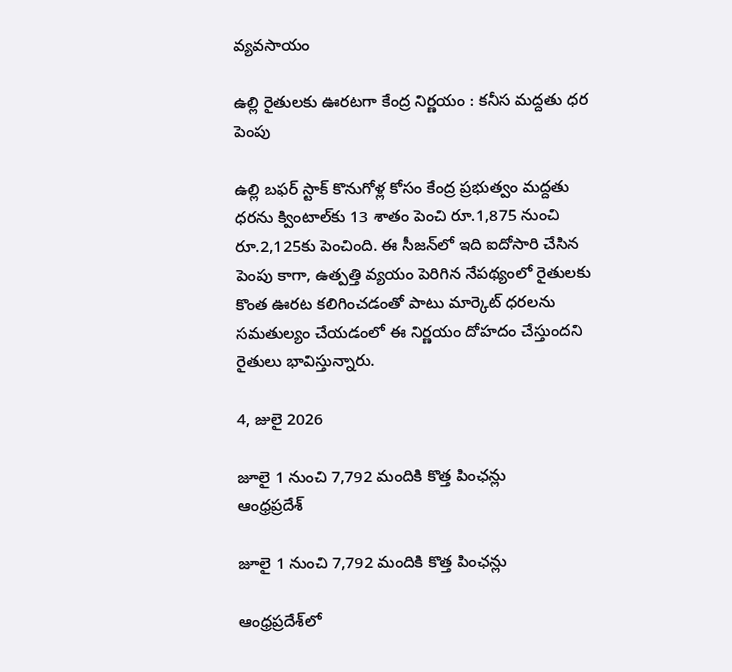వ్యవసాయం

ఉల్లి రైతులకు ఊరటగా కేంద్ర నిర్ణయం : కనీస మద్దతు ధర పెంపు

ఉల్లి బఫర్ స్టాక్ కొనుగోళ్ల కోసం కేంద్ర ప్రభుత్వం మద్దతు ధరను క్వింటాల్‌కు 13 శాతం పెంచి రూ.1,875 నుంచి రూ.2,125కు పెంచింది. ఈ సీజన్‌లో ఇది ఐదోసారి చేసిన పెంపు కాగా, ఉత్పత్తి వ్యయం పెరిగిన నేపథ్యంలో రైతులకు కొంత ఊరట కలిగించడంతో పాటు మార్కెట్ ధరలను సమతుల్యం చేయడంలో ఈ నిర్ణయం దోహదం చేస్తుందని రైతులు భావిస్తున్నారు.

4, జులై 2026

జూలై 1 నుంచి 7,792 మందికి కొత్త పింఛన్లు
ఆంధ్రప్రదేశ్

జూలై 1 నుంచి 7,792 మందికి కొత్త పింఛన్లు

ఆంధ్రప్రదేశ్‌లో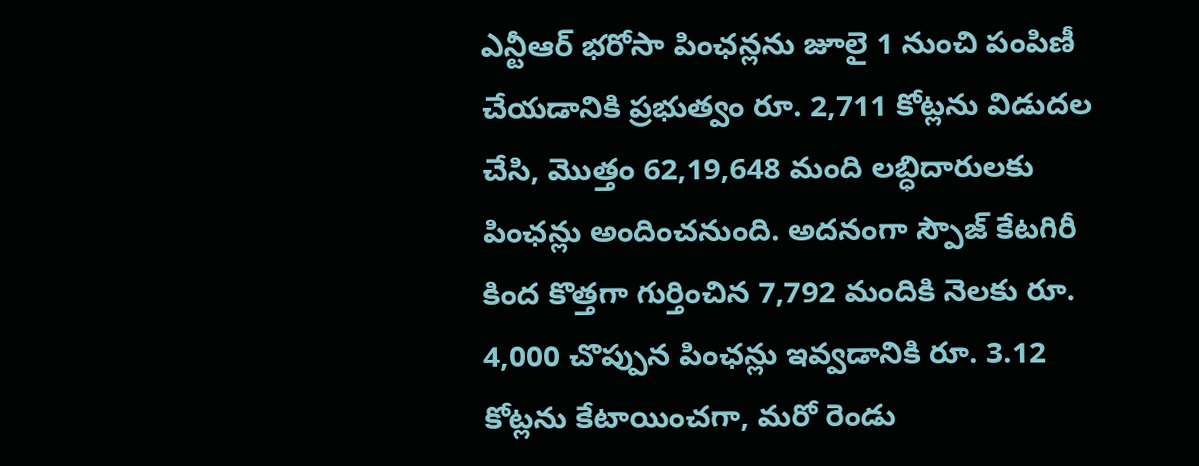ఎన్టీఆర్ భరోసా పింఛన్లను జూలై 1 నుంచి పంపిణీ చేయడానికి ప్రభుత్వం రూ. 2,711 కోట్లను విడుదల చేసి, మొత్తం 62,19,648 మంది లబ్ధిదారులకు పింఛన్లు అందించనుంది. అదనంగా స్పౌజ్ కేటగిరీ కింద కొత్తగా గుర్తించిన 7,792 మందికి నెలకు రూ. 4,000 చొప్పున పింఛన్లు ఇవ్వడానికి రూ. 3.12 కోట్లను కేటాయించగా, మరో రెండు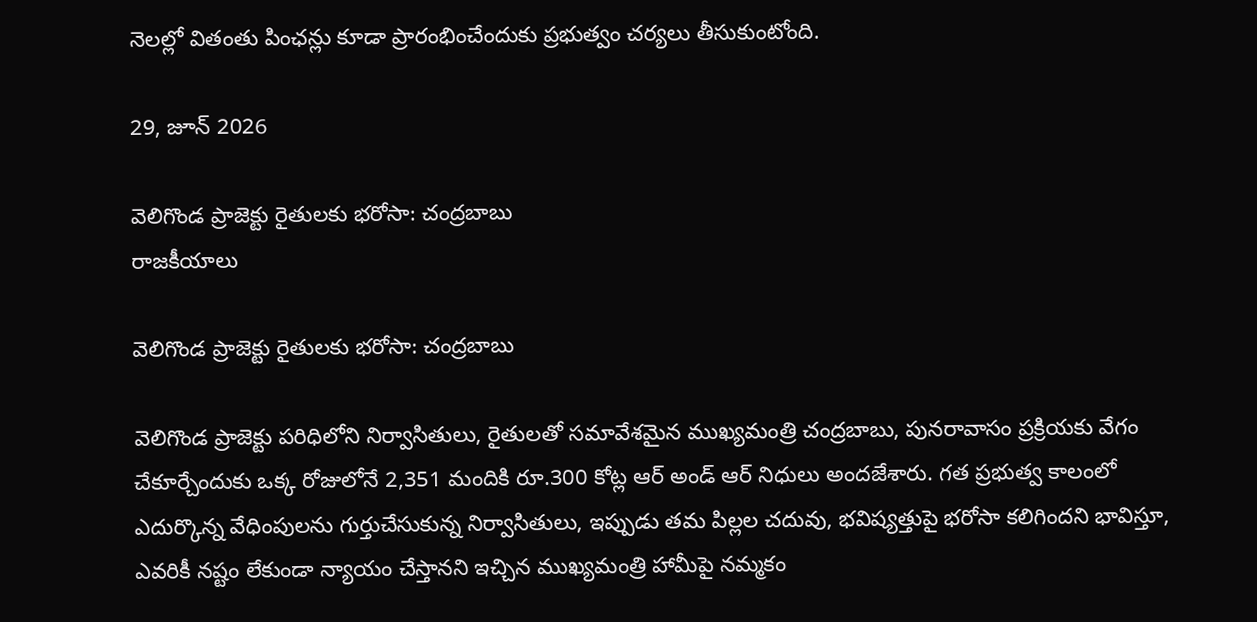నెలల్లో వితంతు పింఛన్లు కూడా ప్రారంభించేందుకు ప్రభుత్వం చర్యలు తీసుకుంటోంది.

29, జూన్ 2026

వెలిగొండ ప్రాజెక్టు రైతులకు భరోసా: చంద్రబాబు
రాజకీయాలు

వెలిగొండ ప్రాజెక్టు రైతులకు భరోసా: చంద్రబాబు

వెలిగొండ ప్రాజెక్టు పరిధిలోని నిర్వాసితులు, రైతులతో సమావేశమైన ముఖ్యమంత్రి చంద్రబాబు, పునరావాసం ప్రక్రియకు వేగం చేకూర్చేందుకు ఒక్క రోజులోనే 2,351 మందికి రూ.300 కోట్ల ఆర్ అండ్ ఆర్ నిధులు అందజేశారు. గత ప్రభుత్వ కాలంలో ఎదుర్కొన్న వేధింపులను గుర్తుచేసుకున్న నిర్వాసితులు, ఇప్పుడు తమ పిల్లల చదువు, భవిష్యత్తుపై భరోసా కలిగిందని భావిస్తూ, ఎవరికీ నష్టం లేకుండా న్యాయం చేస్తానని ఇచ్చిన ముఖ్యమంత్రి హామీపై నమ్మకం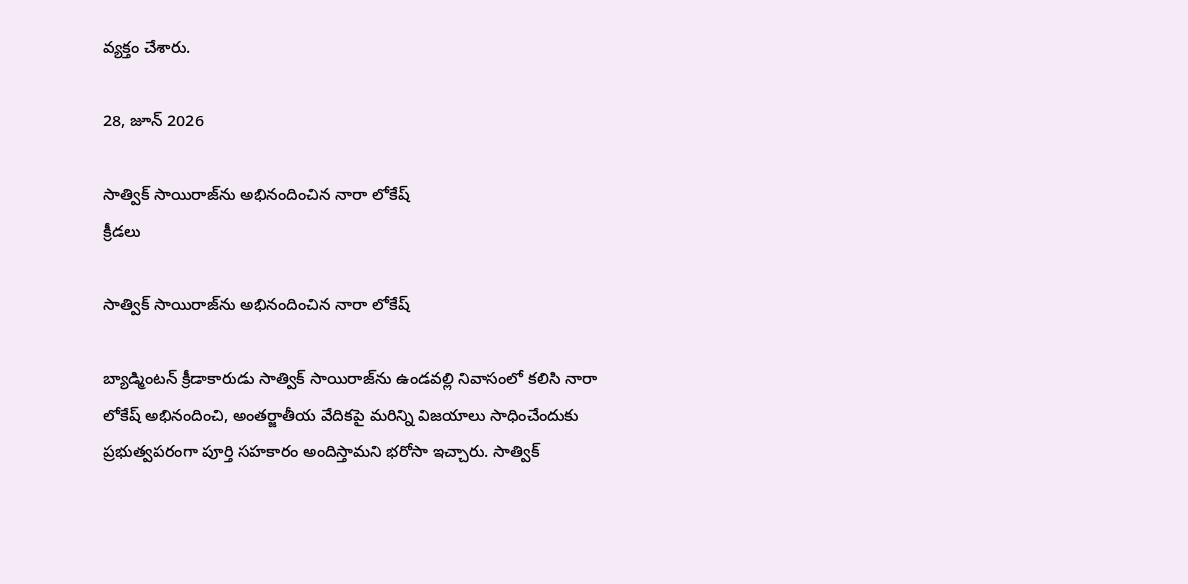వ్యక్తం చేశారు.

28, జూన్ 2026

సాత్విక్ సాయిరాజ్‌ను అభినందించిన నారా లోకేష్
క్రీడలు

సాత్విక్ సాయిరాజ్‌ను అభినందించిన నారా లోకేష్

బ్యాడ్మింటన్ క్రీడాకారుడు సాత్విక్ సాయిరాజ్‌ను ఉండవల్లి నివాసంలో కలిసి నారా లోకేష్ అభినందించి, అంతర్జాతీయ వేదికపై మరిన్ని విజయాలు సాధించేందుకు ప్రభుత్వపరంగా పూర్తి సహకారం అందిస్తామని భరోసా ఇచ్చారు. సాత్విక్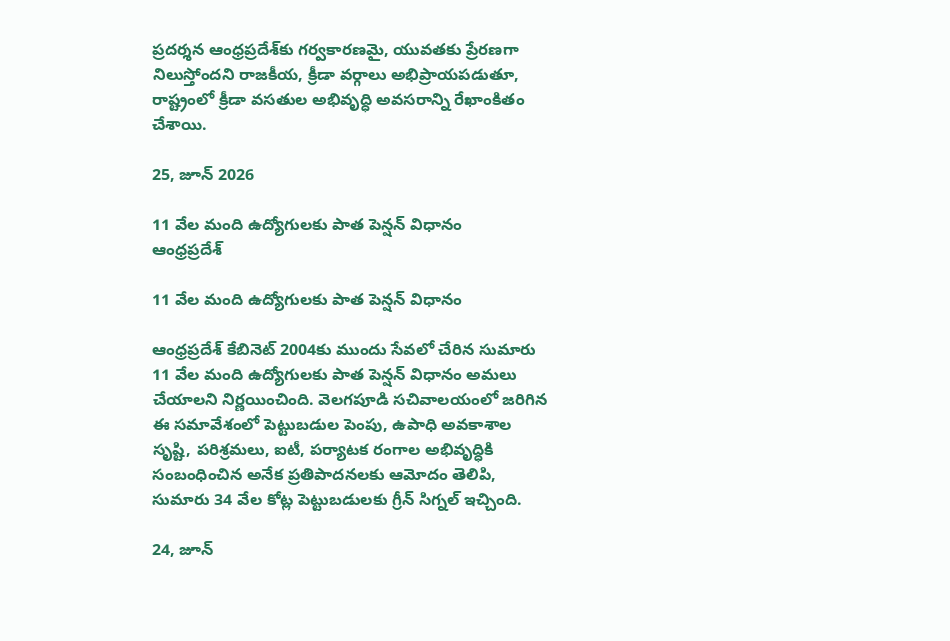ప్రదర్శన ఆంధ్రప్రదేశ్‌కు గర్వకారణమై, యువతకు ప్రేరణగా నిలుస్తోందని రాజకీయ, క్రీడా వర్గాలు అభిప్రాయపడుతూ, రాష్ట్రంలో క్రీడా వసతుల అభివృద్ధి అవసరాన్ని రేఖాంకితం చేశాయి.

25, జూన్ 2026

11 వేల మంది ఉద్యోగులకు పాత పెన్షన్ విధానం
ఆంధ్రప్రదేశ్

11 వేల మంది ఉద్యోగులకు పాత పెన్షన్ విధానం

ఆంధ్రప్రదేశ్ కేబినెట్ 2004కు ముందు సేవలో చేరిన సుమారు 11 వేల మంది ఉద్యోగులకు పాత పెన్షన్ విధానం అమలు చేయాలని నిర్ణయించింది. వెలగపూడి సచివాలయంలో జరిగిన ఈ సమావేశంలో పెట్టుబడుల పెంపు, ఉపాధి అవకాశాల సృష్టి, పరిశ్రమలు, ఐటీ, పర్యాటక రంగాల అభివృద్ధికి సంబంధించిన అనేక ప్రతిపాదనలకు ఆమోదం తెలిపి, సుమారు 34 వేల కోట్ల పెట్టుబడులకు గ్రీన్ సిగ్నల్ ఇచ్చింది.

24, జూన్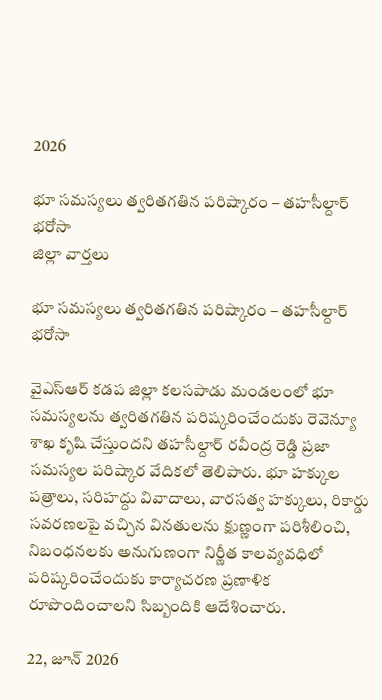2026

భూ సమస్యలు త్వరితగతిన పరిష్కారం – తహసీల్దార్ భరోసా
జిల్లా వార్తలు

భూ సమస్యలు త్వరితగతిన పరిష్కారం – తహసీల్దార్ భరోసా

వైఎస్ఆర్ కడప జిల్లా కలసపాడు మండలంలో భూ సమస్యలను త్వరితగతిన పరిష్కరించేందుకు రెవెన్యూ శాఖ కృషి చేస్తుందని తహసీల్దార్ రవీంద్ర రెడ్డి ప్రజా సమస్యల పరిష్కార వేదికలో తెలిపారు. భూ హక్కుల పత్రాలు, సరిహద్దు వివాదాలు, వారసత్వ హక్కులు, రికార్డు సవరణలపై వచ్చిన వినతులను క్షుణ్ణంగా పరిశీలించి, నిబంధనలకు అనుగుణంగా నిర్ణీత కాలవ్యవధిలో పరిష్కరించేందుకు కార్యాచరణ ప్రణాళిక రూపొందించాలని సిబ్బందికి ఆదేశించారు.

22, జూన్ 2026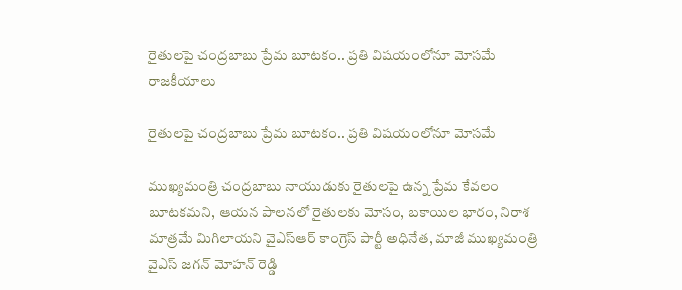రైతులపై చంద్రబాబు ప్రేమ బూటకం.. ప్రతి విషయంలోనూ మోసమే
రాజకీయాలు

రైతులపై చంద్రబాబు ప్రేమ బూటకం.. ప్రతి విషయంలోనూ మోసమే

ముఖ్యమంత్రి చంద్రబాబు నాయుడుకు రైతులపై ఉన్న ప్రేమ కేవలం బూటకమని, ఆయన పాలనలో రైతులకు మోసం, బకాయిల భారం, నిరాశ మాత్రమే మిగిలాయని వైఎస్ఆర్ కాంగ్రెస్ పార్టీ అధినేత, మాజీ ముఖ్యమంత్రి వైఎస్ జగన్ మోహన్ రెడ్డి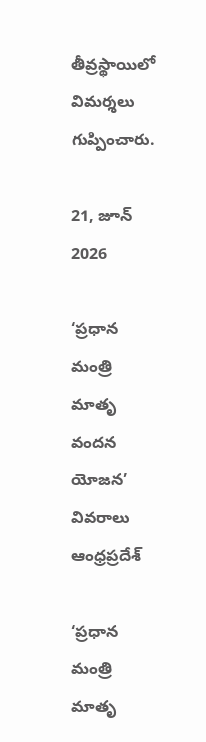తీవ్రస్థాయిలో విమర్శలు గుప్పించారు.

21, జూన్ 2026

‘ప్రధాన మంత్రి మాతృ వందన యోజన’ వివరాలు
ఆంధ్రప్రదేశ్

‘ప్రధాన మంత్రి మాతృ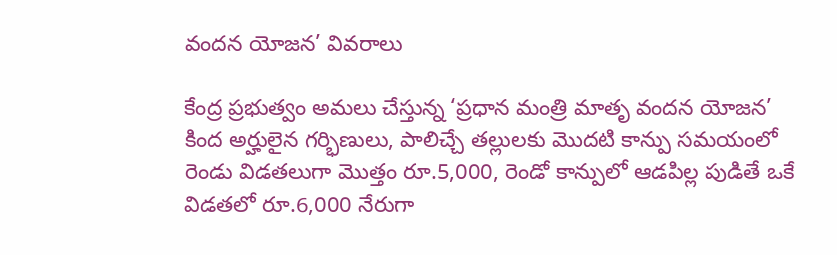వందన యోజన’ వివరాలు

కేంద్ర ప్రభుత్వం అమలు చేస్తున్న ‘ప్రధాన మంత్రి మాతృ వందన యోజన’ కింద అర్హులైన గర్భిణులు, పాలిచ్చే తల్లులకు మొదటి కాన్పు సమయంలో రెండు విడతలుగా మొత్తం రూ.5,000, రెండో కాన్పులో ఆడపిల్ల పుడితే ఒకే విడతలో రూ.6,000 నేరుగా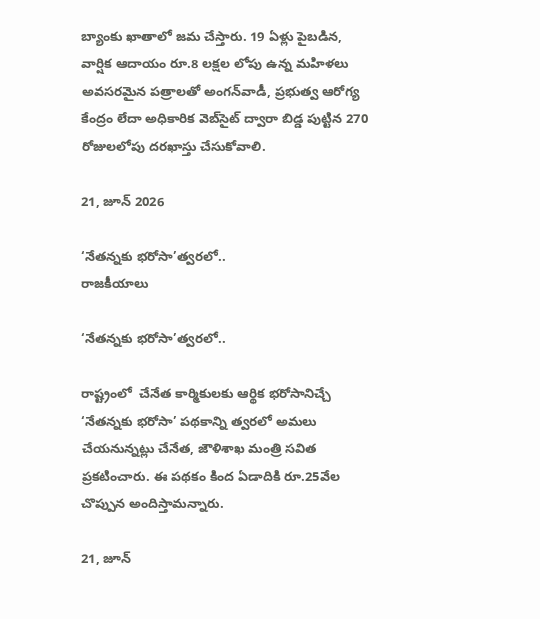బ్యాంకు ఖాతాలో జమ చేస్తారు. 19 ఏళ్లు పైబడిన, వార్షిక ఆదాయం రూ.8 లక్షల లోపు ఉన్న మహిళలు అవసరమైన పత్రాలతో అంగన్‌వాడీ, ప్రభుత్వ ఆరోగ్య కేంద్రం లేదా అధికారిక వెబ్‌సైట్ ద్వారా బిడ్డ పుట్టిన 270 రోజులలోపు దరఖాస్తు చేసుకోవాలి.

21, జూన్ 2026

‘నేతన్నకు భరోసా’త్వరలో..
రాజకీయాలు

‘నేతన్నకు భరోసా’త్వరలో..

రాష్ట్రంలో  చేనేత కార్మికులకు ఆర్థిక భరోసానిచ్చే ‘నేతన్నకు భరోసా’ పథకాన్ని త్వరలో అమలు చేయనున్నట్లు చేనేత, జౌళిశాఖ మంత్రి సవిత ప్రకటించారు. ఈ పథకం కింద ఏడాదికి రూ.25వేల చొప్పున అందిస్తామన్నారు.

21, జూన్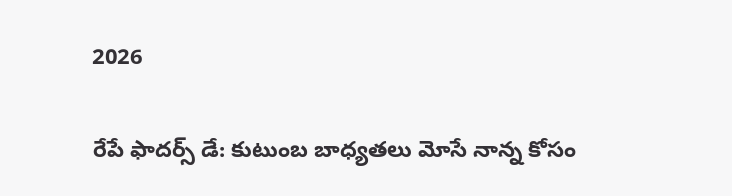2026

రేపే ఫాదర్స్ డే: కుటుంబ బాధ్యతలు మోసే నాన్న కోసం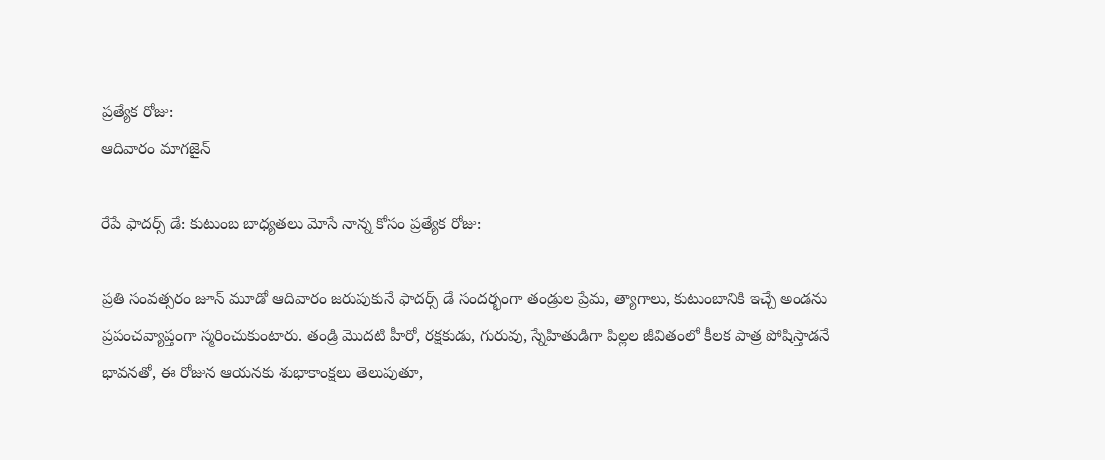ప్రత్యేక రోజు:
ఆదివారం మాగజైన్

రేపే ఫాదర్స్ డే: కుటుంబ బాధ్యతలు మోసే నాన్న కోసం ప్రత్యేక రోజు:

ప్రతి సంవత్సరం జూన్ మూడో ఆదివారం జరుపుకునే ఫాదర్స్ డే సందర్భంగా తండ్రుల ప్రేమ, త్యాగాలు, కుటుంబానికి ఇచ్చే అండను ప్రపంచవ్యాప్తంగా స్మరించుకుంటారు. తండ్రి మొదటి హీరో, రక్షకుడు, గురువు, స్నేహితుడిగా పిల్లల జీవితంలో కీలక పాత్ర పోషిస్తాడనే భావనతో, ఈ రోజున ఆయనకు శుభాకాంక్షలు తెలుపుతూ,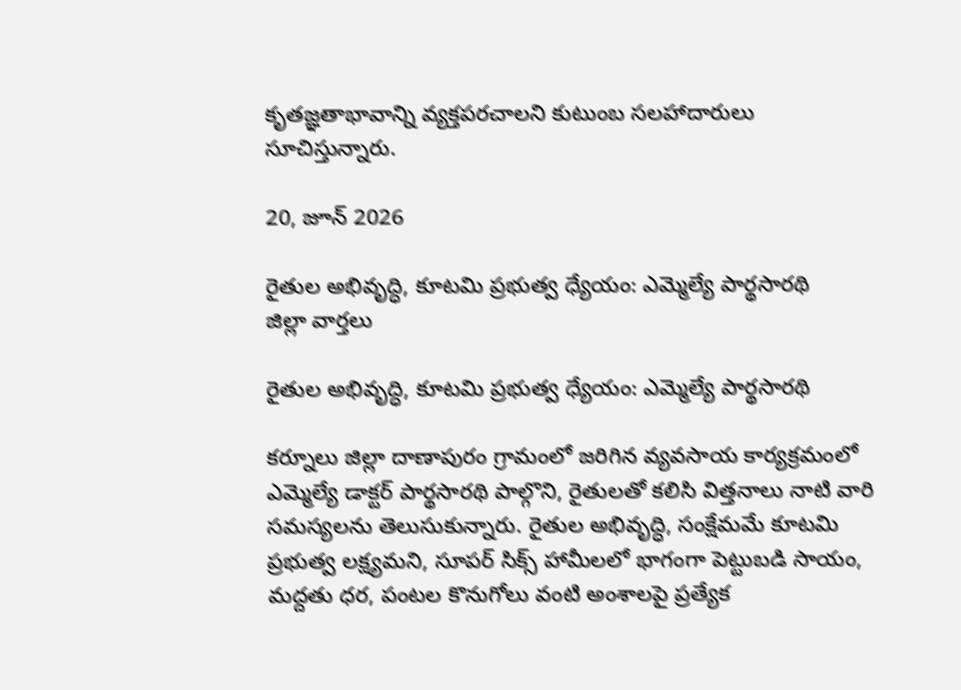కృతజ్ఞతాభావాన్ని వ్యక్తపరచాలని కుటుంబ సలహాదారులు సూచిస్తున్నారు.

20, జూన్ 2026

రైతుల అభివృద్ధి, కూటమి ప్రభుత్వ ధ్యేయం: ఎమ్మెల్యే పార్థసారథి
జిల్లా వార్తలు

రైతుల అభివృద్ధి, కూటమి ప్రభుత్వ ధ్యేయం: ఎమ్మెల్యే పార్థసారథి

కర్నూలు జిల్లా దాణాపురం గ్రామంలో జరిగిన వ్యవసాయ కార్యక్రమంలో ఎమ్మెల్యే డాక్టర్ పార్థసారథి పాల్గొని, రైతులతో కలిసి విత్తనాలు నాటి వారి సమస్యలను తెలుసుకున్నారు. రైతుల అభివృద్ధి, సంక్షేమమే కూటమి ప్రభుత్వ లక్ష్యమని, సూపర్ సిక్స్ హామీలలో భాగంగా పెట్టుబడి సాయం, మద్దతు ధర, పంటల కొనుగోలు వంటి అంశాలపై ప్రత్యేక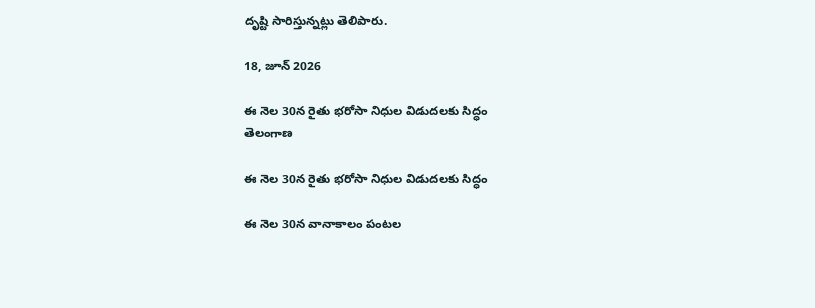దృష్టి సారిస్తున్నట్లు తెలిపారు.

18, జూన్ 2026

ఈ నెల 30న రైతు భరోసా నిధుల విడుదలకు సిద్ధం
తెలంగాణ

ఈ నెల 30న రైతు భరోసా నిధుల విడుదలకు సిద్ధం

ఈ నెల 30న వానాకాలం పంటల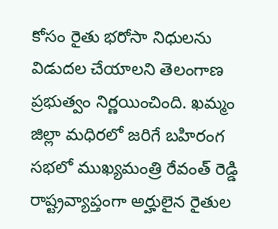కోసం రైతు భరోసా నిధులను విడుదల చేయాలని తెలంగాణ ప్రభుత్వం నిర్ణయించింది. ఖమ్మం జిల్లా మధిరలో జరిగే బహిరంగ సభలో ముఖ్యమంత్రి రేవంత్ రెడ్డి రాష్ట్రవ్యాప్తంగా అర్హులైన రైతుల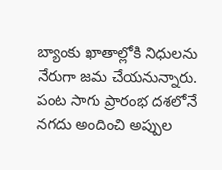బ్యాంకు ఖాతాల్లోకి నిధులను నేరుగా జమ చేయనున్నారు. పంట సాగు ప్రారంభ దశలోనే నగదు అందించి అప్పుల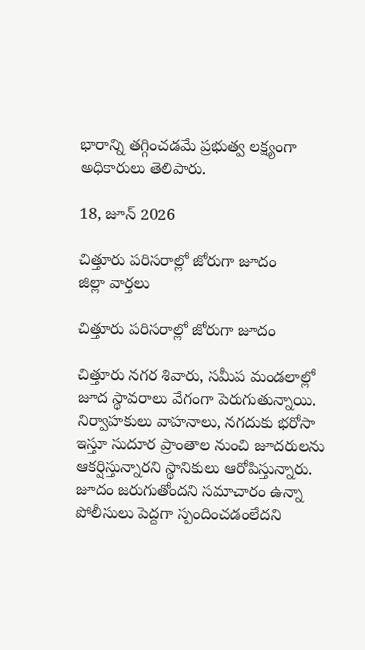భారాన్ని తగ్గించడమే ప్రభుత్వ లక్ష్యంగా అధికారులు తెలిపారు.

18, జూన్ 2026

చిత్తూరు పరిసరాల్లో జోరుగా జూదం
జిల్లా వార్తలు

చిత్తూరు పరిసరాల్లో జోరుగా జూదం

చిత్తూరు నగర శివారు, సమీప మండలాల్లో జూద స్థావరాలు వేగంగా పెరుగుతున్నాయి. నిర్వాహకులు వాహనాలు, నగదుకు భరోసా ఇస్తూ సుదూర ప్రాంతాల నుంచి జూదరులను ఆకర్షిస్తున్నారని స్థానికులు ఆరోపిస్తున్నారు. జూదం జరుగుతోందని సమాచారం ఉన్నా పోలీసులు పెద్దగా స్పందించడంలేదని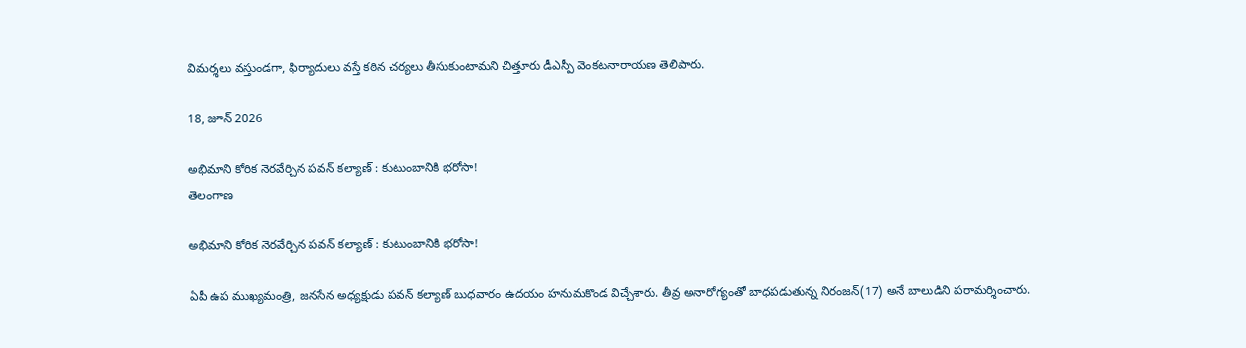విమర్శలు వస్తుండగా, ఫిర్యాదులు వస్తే కఠిన చర్యలు తీసుకుంటామని చిత్తూరు డీఎస్పీ వెంకటనారాయణ తెలిపారు.

18, జూన్ 2026

అభిమాని కోరిక నెరవేర్చిన పవన్‌ కల్యాణ్‌ : కుటుంబానికి భరోసా!
తెలంగాణ

అభిమాని కోరిక నెరవేర్చిన పవన్‌ కల్యాణ్‌ : కుటుంబానికి భరోసా!

ఏపీ ఉప ముఖ్యమంత్రి, జనసేన అధ్యక్షుడు పవన్‌ కల్యాణ్‌ బుధవారం ఉదయం హనుమకొండ విచ్చేశారు. తీవ్ర అనారోగ్యంతో బాధపడుతున్న నిరంజన్‌(17) అనే బాలుడిని పరామర్శించారు.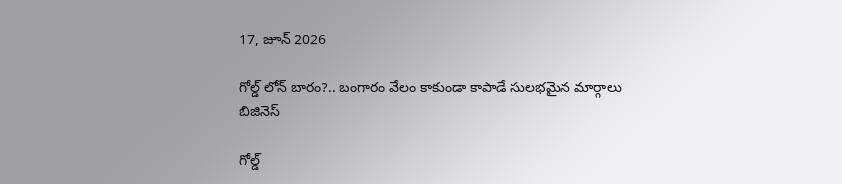17, జూన్ 2026

గోల్డ్ లోన్‌ బారం?.. బంగారం వేలం కాకుండా కాపాడే సులభమైన మార్గాలు
బిజినెస్

గోల్డ్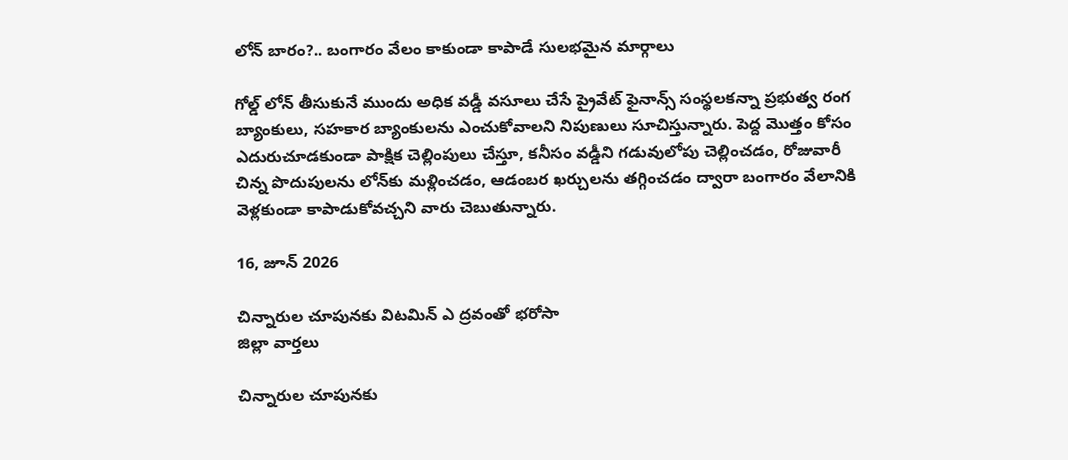లోన్‌ బారం?.. బంగారం వేలం కాకుండా కాపాడే సులభమైన మార్గాలు

గోల్డ్ లోన్ తీసుకునే ముందు అధిక వడ్డీ వసూలు చేసే ప్రైవేట్ ఫైనాన్స్ సంస్థలకన్నా ప్రభుత్వ రంగ బ్యాంకులు, సహకార బ్యాంకులను ఎంచుకోవాలని నిపుణులు సూచిస్తున్నారు. పెద్ద మొత్తం కోసం ఎదురుచూడకుండా పాక్షిక చెల్లింపులు చేస్తూ, కనీసం వడ్డీని గడువులోపు చెల్లించడం, రోజువారీ చిన్న పొదుపులను లోన్‌కు మళ్లించడం, ఆడంబర ఖర్చులను తగ్గించడం ద్వారా బంగారం వేలానికి వెళ్లకుండా కాపాడుకోవచ్చని వారు చెబుతున్నారు.

16, జూన్ 2026

చిన్నారుల చూపునకు విటమిన్‌ ఎ ద్రవంతో భరోసా
జిల్లా వార్తలు

చిన్నారుల చూపునకు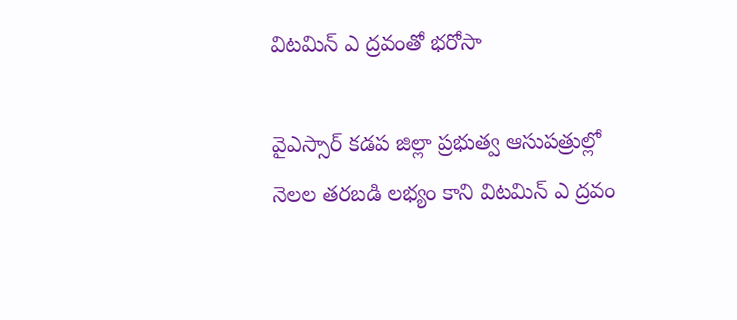విటమిన్‌ ఎ ద్రవంతో భరోసా

వైఎస్సార్‌ కడప జిల్లా ప్రభుత్వ ఆసుపత్రుల్లో నెలల తరబడి లభ్యం కాని విటమిన్‌ ఎ ద్రవం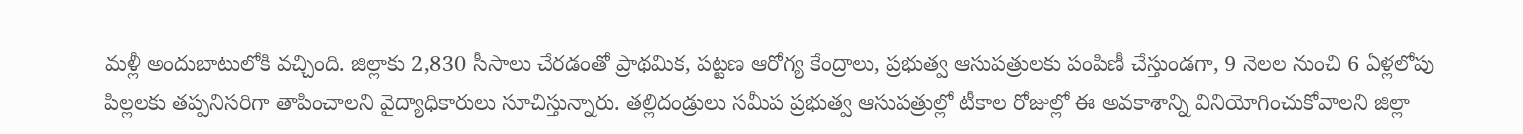మళ్లీ అందుబాటులోకి వచ్చింది. జిల్లాకు 2,830 సీసాలు చేరడంతో ప్రాథమిక, పట్టణ ఆరోగ్య కేంద్రాలు, ప్రభుత్వ ఆసుపత్రులకు పంపిణీ చేస్తుండగా, 9 నెలల నుంచి 6 ఏళ్లలోపు పిల్లలకు తప్పనిసరిగా తాపించాలని వైద్యాధికారులు సూచిస్తున్నారు. తల్లిదండ్రులు సమీప ప్రభుత్వ ఆసుపత్రుల్లో టీకాల రోజుల్లో ఈ అవకాశాన్ని వినియోగించుకోవాలని జిల్లా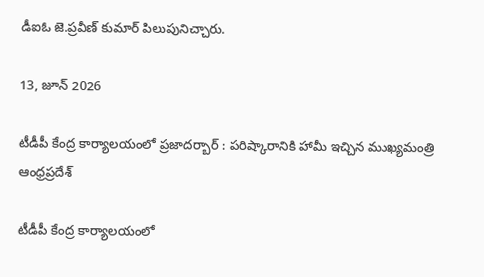డీఐఓ జె.ప్రవీణ్‌ కుమార్‌ పిలుపునిచ్చారు.

13, జూన్ 2026

టీడీపీ కేంద్ర కార్యాలయంలో ప్రజాదర్బార్ : పరిష్కారానికి హామీ ఇచ్చిన ముఖ్యమంత్రి
ఆంధ్రప్రదేశ్

టీడీపీ కేంద్ర కార్యాలయంలో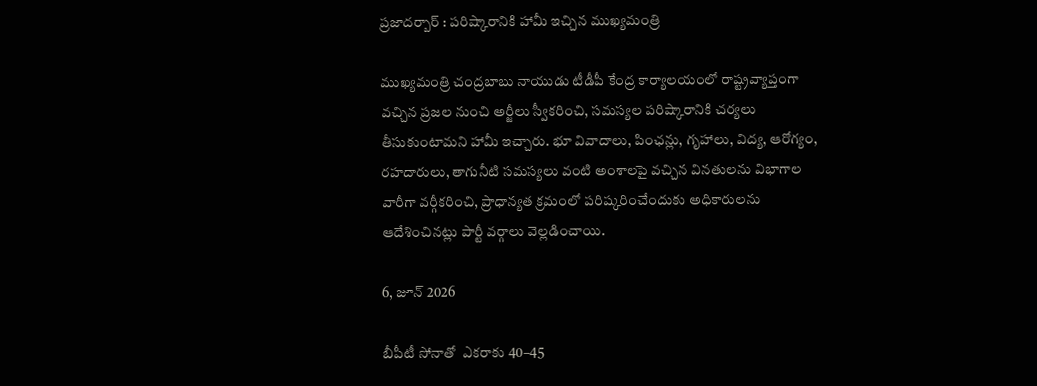ప్రజాదర్బార్ : పరిష్కారానికి హామీ ఇచ్చిన ముఖ్యమంత్రి

ముఖ్యమంత్రి చంద్రబాబు నాయుడు టీడీపీ కేంద్ర కార్యాలయంలో రాష్ట్రవ్యాప్తంగా వచ్చిన ప్రజల నుంచి అర్జీలు స్వీకరించి, సమస్యల పరిష్కారానికి చర్యలు తీసుకుంటామని హామీ ఇచ్చారు. భూ వివాదాలు, పింఛన్లు, గృహాలు, విద్య, ఆరోగ్యం, రహదారులు, తాగునీటి సమస్యలు వంటి అంశాలపై వచ్చిన వినతులను విభాగాల వారీగా వర్గీకరించి, ప్రాధాన్యత క్రమంలో పరిష్కరించేందుకు అధికారులను ఆదేశించినట్లు పార్టీ వర్గాలు వెల్లడించాయి.

6, జూన్ 2026

బీపీటీ సోనాతో  ఎకరాకు 40–45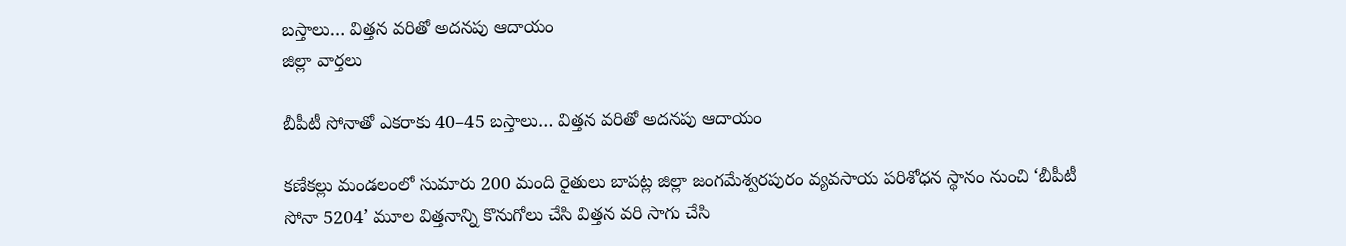బస్తాలు… విత్తన వరితో అదనపు ఆదాయం
జిల్లా వార్తలు

బీపీటీ సోనాతో ఎకరాకు 40–45 బస్తాలు… విత్తన వరితో అదనపు ఆదాయం

కణేకల్లు మండలంలో సుమారు 200 మంది రైతులు బాపట్ల జిల్లా జంగమేశ్వరపురం వ్యవసాయ పరిశోధన స్థానం నుంచి ‘బీపీటీ సోనా 5204’ మూల విత్తనాన్ని కొనుగోలు చేసి విత్తన వరి సాగు చేసి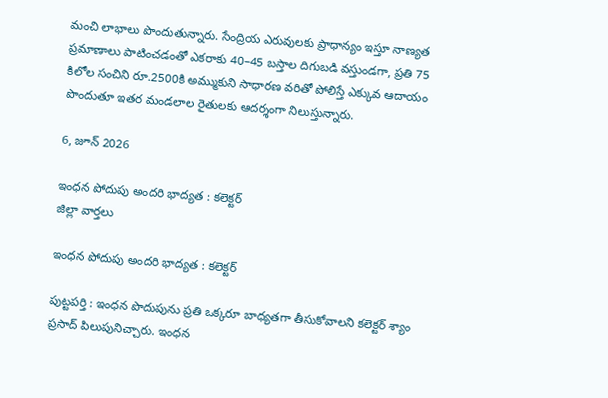మంచి లాభాలు పొందుతున్నారు. సేంద్రియ ఎరువులకు ప్రాధాన్యం ఇస్తూ నాణ్యత ప్రమాణాలు పాటించడంతో ఎకరాకు 40–45 బస్తాల దిగుబడి వస్తుండగా, ప్రతి 75 కిలోల సంచిని రూ.2500కి అమ్ముకుని సాధారణ వరితో పోలిస్తే ఎక్కువ ఆదాయం పొందుతూ ఇతర మండలాల రైతులకు ఆదర్శంగా నిలుస్తున్నారు.

6, జూన్ 2026

ఇంధన పోదుపు అందరి భాద్యత : కలెక్టర్
జిల్లా వార్తలు

ఇంధన పోదుపు అందరి భాద్యత : కలెక్టర్

పుట్టపర్తి : ఇంధన పొదుపును ప్రతి ఒక్కరూ బాధ్యతగా తీసుకోవాలని కలెక్టర్‌ శ్యాం ప్రసాద్‌ పిలుపునిచ్చారు. ఇంధన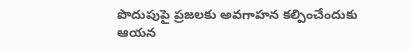పొదుపుపై ప్రజలకు అవగాహన కల్పించేందుకు ఆయన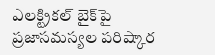ఎలక్ట్రికల్‌ బైక్‌పై ప్రజాసమస్యల పరిష్కార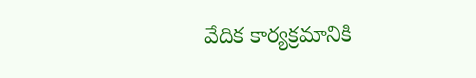వేదిక కార్యక్రమానికి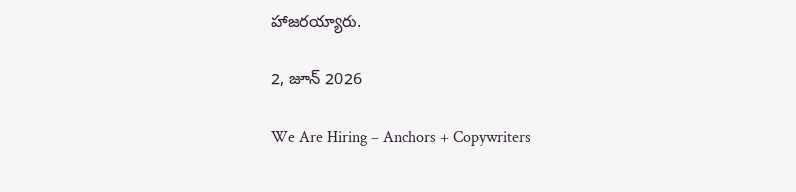హాజరయ్యారు.

2, జూన్ 2026

We Are Hiring – Anchors + Copywriters